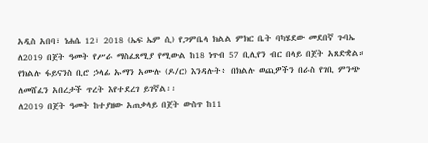አዲስ አበባ፣ ነሐሴ 12፣ 2018 (ኤፍ ኤም ሲ) የጋምቤላ ክልል ምክር ቤት ባካሄደው መደበኛ ጉባኤ ለ2019 በጀት ዓመት የሥራ ማስፈጸሚያ የሚውል ከ18 ነጥብ 57 ቢሊየን ብር በላይ በጀት አጸድቋል። የክልሉ ፋይናንስ ቢሮ ኃላፊ ኡማን አሙሉ (ዶ/ር) እንዳሉት፥ በክልሉ ወጪዎችን በራስ የገቢ ምንጭ ለመሸፈን አበረታች ጥረት እየተደረገ ይገኛል፡፡
ለ2019 በጀት ዓመት ከተያዘው አጠቃላይ በጀት ውስጥ ከ11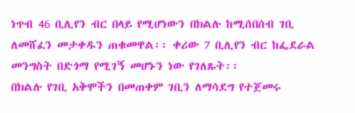ነጥብ 46 ቢሊየን ብር በላይ የሚሆነውን በክልሉ ከሚሰበሰብ ገቢ ለመሸፈን መታቀዱን ጠቁመዋል፡፡ ቀሪው 7 ቢሊየን ብር ከፌደራል መንግስት በድጎማ የሚገኝ መሆኑን ነው የገለጹት፡፡
በክልሉ የገቢ አቅሞችን በመጠቀም ገቢን ለማሳደግ የተጀመሩ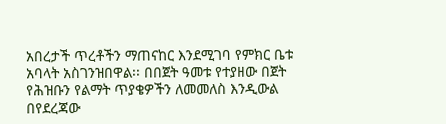አበረታች ጥረቶችን ማጠናከር እንደሚገባ የምክር ቤቱ አባላት አስገንዝበዋል፡፡ በበጀት ዓመቱ የተያዘው በጀት የሕዝቡን የልማት ጥያቄዎችን ለመመለስ እንዲውል በየደረጃው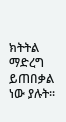ክትትል ማድረግ ይጠበቃል ነው ያሉት፡፡